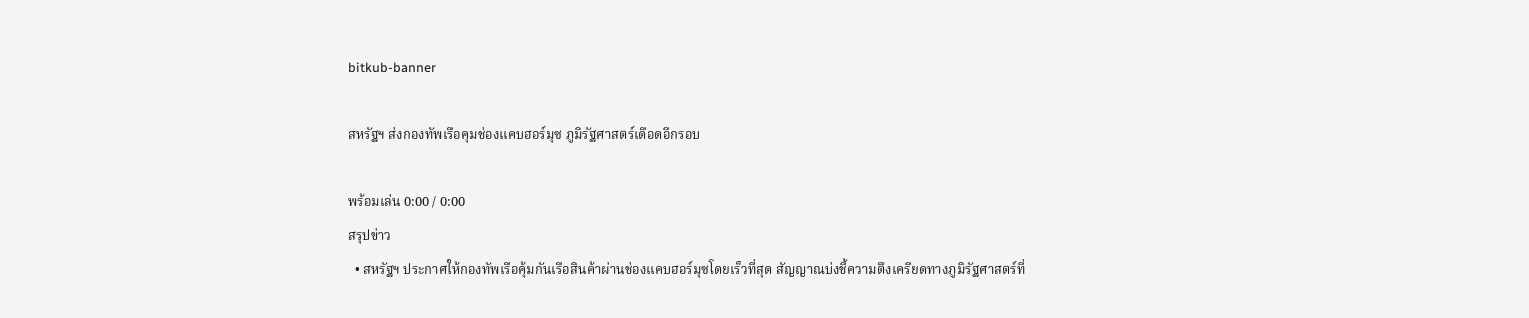bitkub-banner

สหรัฐฯ ส่งกองทัพเรือคุมช่องแคบฮอร์มุซ ภูมิรัฐศาสตร์เดือดอีกรอบ

พร้อมเล่น 0:00 / 0:00
สรุปข่าว
  • สหรัฐฯ ประกาศให้กองทัพเรือคุ้มกันเรือสินค้าผ่านช่องแคบฮอร์มุซโดยเร็วที่สุด สัญญาณบ่งชี้ความตึงเครียดทางภูมิรัฐศาสตร์ที่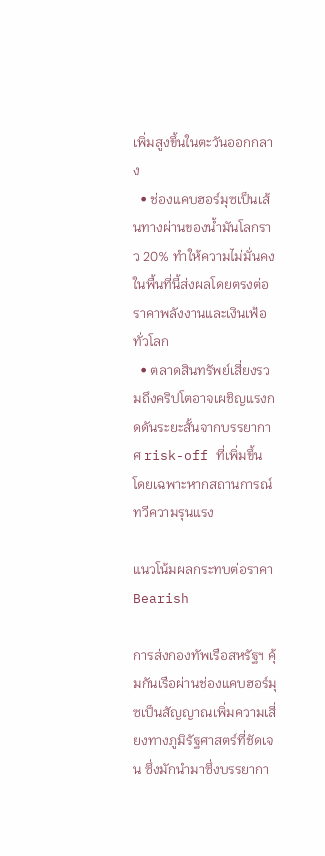เพิ่มสูงขึ้นในตะวันออกกลาง
  • ช่องแคบฮอร์มุซเป็นเส้นทางผ่านของน้ำมันโลกราว 20% ทำให้ความไม่มั่นคงในพื้นที่นี้ส่งผลโดยตรงต่อราคาพลังงานและเงินเฟ้อทั่วโลก
  • ตลาดสินทรัพย์เสี่ยงรวมถึงคริปโตอาจเผชิญแรงกดดันระยะสั้นจากบรรยากาศ risk-off ที่เพิ่มขึ้น โดยเฉพาะหากสถานการณ์ทวีความรุนแรง

แนวโน้มผลกระทบต่อราคา  Bearish

การส่งกองทัพเรือสหรัฐฯ คุ้มกันเรือผ่านช่องแคบฮอร์มุซเป็นสัญญาณเพิ่มความเสี่ยงทางภูมิรัฐศาสตร์ที่ชัดเจน ซึ่งมักนำมาซึ่งบรรยากา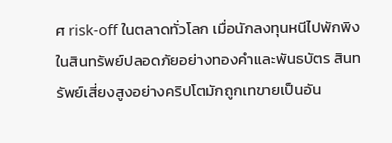ศ risk-off ในตลาดทั่วโลก เมื่อนักลงทุนหนีไปพักพิงในสินทรัพย์ปลอดภัยอย่างทองคำและพันธบัตร สินทรัพย์เสี่ยงสูงอย่างคริปโตมักถูกเทขายเป็นอัน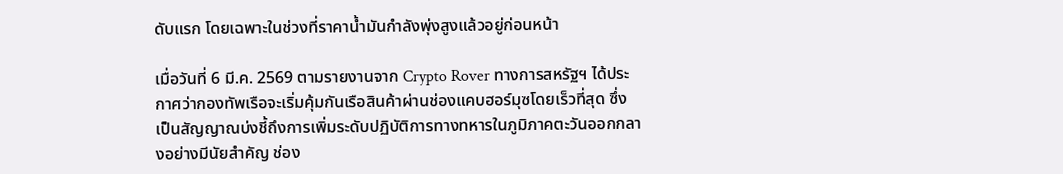ดับแรก โดยเฉพาะในช่วงที่ราคาน้ำมันกำลังพุ่งสูงแล้วอยู่ก่อนหน้า

เมื่อวันที่ 6 มี.ค. 2569 ตามรายงานจาก Crypto Rover ทางการสหรัฐฯ ได้ประกาศว่ากองทัพเรือจะเริ่มคุ้มกันเรือสินค้าผ่านช่องแคบฮอร์มุซโดยเร็วที่สุด ซึ่งเป็นสัญญาณบ่งชี้ถึงการเพิ่มระดับปฏิบัติการทางทหารในภูมิภาคตะวันออกกลางอย่างมีนัยสำคัญ ช่อง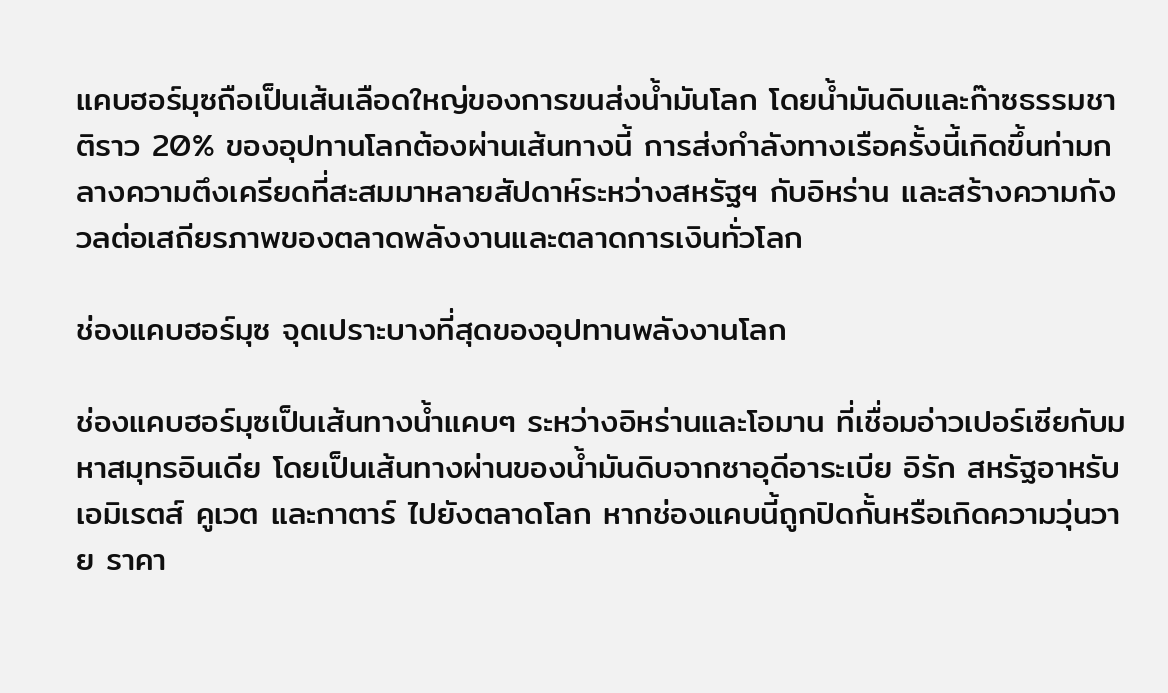แคบฮอร์มุซถือเป็นเส้นเลือดใหญ่ของการขนส่งน้ำมันโลก โดยน้ำมันดิบและก๊าซธรรมชาติราว 20% ของอุปทานโลกต้องผ่านเส้นทางนี้ การส่งกำลังทางเรือครั้งนี้เกิดขึ้นท่ามกลางความตึงเครียดที่สะสมมาหลายสัปดาห์ระหว่างสหรัฐฯ กับอิหร่าน และสร้างความกังวลต่อเสถียรภาพของตลาดพลังงานและตลาดการเงินทั่วโลก

ช่องแคบฮอร์มุซ จุดเปราะบางที่สุดของอุปทานพลังงานโลก

ช่องแคบฮอร์มุซเป็นเส้นทางน้ำแคบๆ ระหว่างอิหร่านและโอมาน ที่เชื่อมอ่าวเปอร์เซียกับมหาสมุทรอินเดีย โดยเป็นเส้นทางผ่านของน้ำมันดิบจากซาอุดีอาระเบีย อิรัก สหรัฐอาหรับเอมิเรตส์ คูเวต และกาตาร์ ไปยังตลาดโลก หากช่องแคบนี้ถูกปิดกั้นหรือเกิดความวุ่นวาย ราคา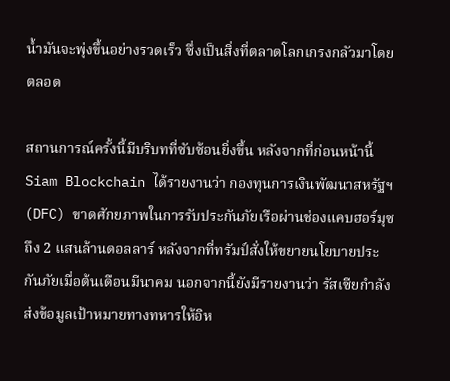น้ำมันจะพุ่งขึ้นอย่างรวดเร็ว ซึ่งเป็นสิ่งที่ตลาดโลกเกรงกลัวมาโดยตลอด

สถานการณ์ครั้งนี้มีบริบทที่ซับซ้อนยิ่งขึ้น หลังจากที่ก่อนหน้านี้ Siam Blockchain ได้รายงานว่า กองทุนการเงินพัฒนาสหรัฐฯ (DFC) ขาดศักยภาพในการรับประกันภัยเรือผ่านช่องแคบฮอร์มุซถึง 2 แสนล้านดอลลาร์ หลังจากที่ทรัมป์สั่งให้ขยายนโยบายประกันภัยเมื่อต้นเดือนมีนาคม นอกจากนี้ยังมีรายงานว่า รัสเซียกำลังส่งข้อมูลเป้าหมายทางทหารให้อิห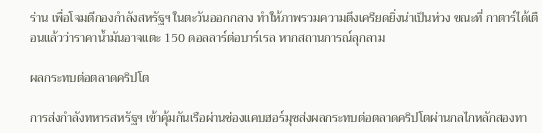ร่าน เพื่อโจมตีกองกำลังสหรัฐฯ ในตะวันออกกลาง ทำให้ภาพรวมความตึงเครียดยิ่งน่าเป็นห่วง ขณะที่ กาตาร์ได้เตือนแล้วว่าราคาน้ำมันอาจแตะ 150 ดอลลาร์ต่อบาร์เรล หากสถานการณ์ลุกลาม

ผลกระทบต่อตลาดคริปโต

การส่งกำลังทหารสหรัฐฯ เข้าคุ้มกันเรือผ่านช่องแคบฮอร์มุซส่งผลกระทบต่อตลาดคริปโตผ่านกลไกหลักสองทา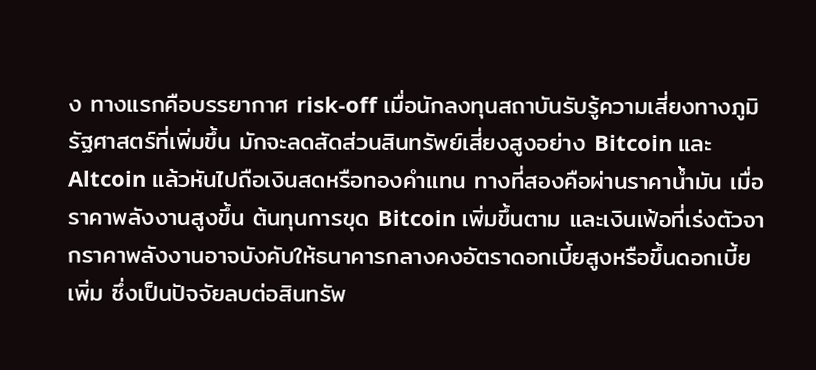ง ทางแรกคือบรรยากาศ risk-off เมื่อนักลงทุนสถาบันรับรู้ความเสี่ยงทางภูมิรัฐศาสตร์ที่เพิ่มขึ้น มักจะลดสัดส่วนสินทรัพย์เสี่ยงสูงอย่าง Bitcoin และ Altcoin แล้วหันไปถือเงินสดหรือทองคำแทน ทางที่สองคือผ่านราคาน้ำมัน เมื่อราคาพลังงานสูงขึ้น ต้นทุนการขุด Bitcoin เพิ่มขึ้นตาม และเงินเฟ้อที่เร่งตัวจากราคาพลังงานอาจบังคับให้ธนาคารกลางคงอัตราดอกเบี้ยสูงหรือขึ้นดอกเบี้ยเพิ่ม ซึ่งเป็นปัจจัยลบต่อสินทรัพ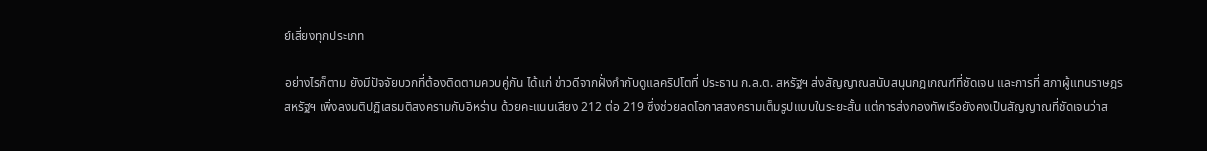ย์เสี่ยงทุกประเภท

อย่างไรก็ตาม ยังมีปัจจัยบวกที่ต้องติดตามควบคู่กัน ได้แก่ ข่าวดีจากฝั่งกำกับดูแลคริปโตที่ ประธาน ก.ล.ต. สหรัฐฯ ส่งสัญญาณสนับสนุนกฎเกณฑ์ที่ชัดเจน และการที่ สภาผู้แทนราษฎรสหรัฐฯ เพิ่งลงมติปฏิเสธมติสงครามกับอิหร่าน ด้วยคะแนนเสียง 212 ต่อ 219 ซึ่งช่วยลดโอกาสสงครามเต็มรูปแบบในระยะสั้น แต่การส่งกองทัพเรือยังคงเป็นสัญญาณที่ชัดเจนว่าส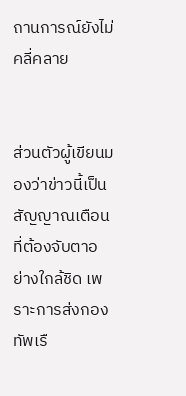ถานการณ์ยังไม่คลี่คลาย


ส่วนตัวผู้เขียนมองว่าข่าวนี้เป็นสัญญาณเตือนที่ต้องจับตาอย่างใกล้ชิด เพราะการส่งกองทัพเรื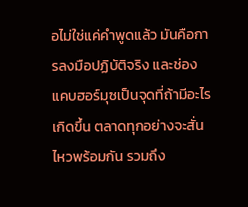อไม่ใช่แค่คำพูดแล้ว มันคือการลงมือปฏิบัติจริง และช่องแคบฮอร์มุซเป็นจุดที่ถ้ามีอะไรเกิดขึ้น ตลาดทุกอย่างจะสั่นไหวพร้อมกัน รวมถึง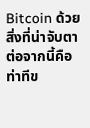Bitcoin ด้วย สิ่งที่น่าจับตาต่อจากนี้คือท่าทีข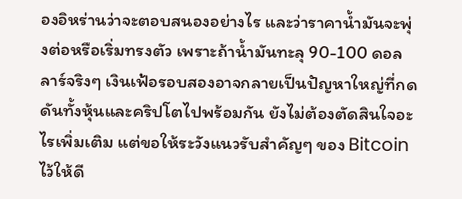องอิหร่านว่าจะตอบสนองอย่างไร และว่าราคาน้ำมันจะพุ่งต่อหรือเริ่มทรงตัว เพราะถ้าน้ำมันทะลุ 90-100 ดอลลาร์จริงๆ เงินเฟ้อรอบสองอาจกลายเป็นปัญหาใหญ่ที่กดดันทั้งหุ้นและคริปโตไปพร้อมกัน ยังไม่ต้องตัดสินใจอะไรเพิ่มเติม แต่ขอให้ระวังแนวรับสำคัญๆ ของ Bitcoin ไว้ให้ดี